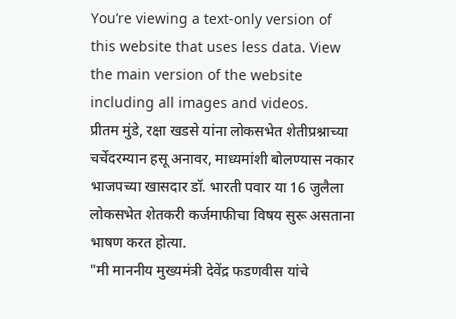You’re viewing a text-only version of this website that uses less data. View the main version of the website including all images and videos.
प्रीतम मुंडे, रक्षा खडसे यांना लोकसभेत शेतीप्रश्नाच्या चर्चेदरम्यान हसू अनावर, माध्यमांशी बोलण्यास नकार
भाजपच्या खासदार डॉ. भारती पवार या 16 जुलैला लोकसभेत शेतकरी कर्जमाफीचा विषय सुरू असताना भाषण करत होत्या.
"मी माननीय मुख्यमंत्री देवेंद्र फडणवीस यांचे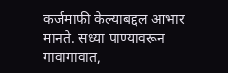कर्जमाफी केल्याबद्दल आभार मानते. सध्या पाण्यावरून गावागावात,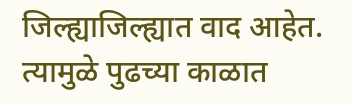जिल्ह्याजिल्ह्यात वाद आहेत. त्यामुळे पुढच्या काळात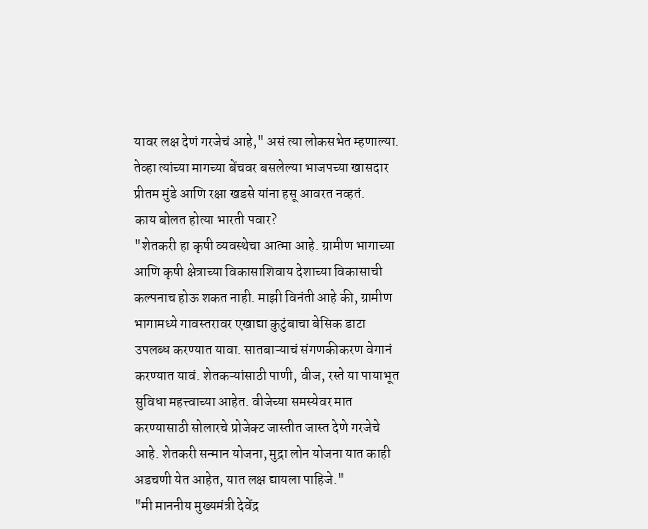यावर लक्ष देणं गरजेचं आहे," असं त्या लोकसभेत म्हणाल्या.
तेव्हा त्यांच्या मागच्या बेंचवर बसलेल्या भाजपच्या खासदार प्रीतम मुंडे आणि रक्षा खडसे यांना हसू आवरत नव्हतं.
काय बोलत होत्या भारती पवार?
"शेतकरी हा कृषी व्यवस्थेचा आत्मा आहे. ग्रामीण भागाच्या आणि कृषी क्षेत्राच्या विकासाशिवाय देशाच्या विकासाची कल्पनाच होऊ शकत नाही. माझी विनंती आहे की, ग्रामीण भागामध्ये गावस्तरावर एखाद्या कुटुंबाचा बेसिक डाटा उपलब्ध करण्यात यावा. सातबाऱ्याचं संगणकीकरण वेगानं करण्यात यावं. शेतकऱ्यांसाठी पाणी, वीज, रस्ते या पायाभूत सुविधा महत्त्वाच्या आहेत. वीजेच्या समस्येवर मात करण्यासाठी सोलारचे प्रोजेक्ट जास्तीत जास्त देणे गरजेचे आहे. शेतकरी सन्मान योजना, मुद्रा लोन योजना यात काही अडचणी येत आहेत, यात लक्ष द्यायला पाहिजे."
"मी माननीय मुख्यमंत्री देवेंद्र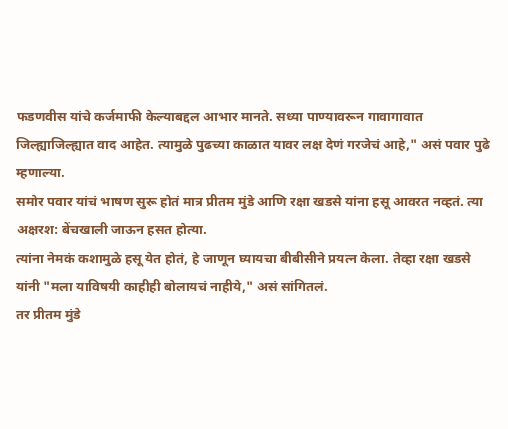फडणवीस यांचे कर्जमाफी केल्याबद्दल आभार मानते. सध्या पाण्यावरून गावागावात जिल्ह्याजिल्ह्यात वाद आहेत. त्यामुळे पुढच्या काळात यावर लक्ष देणं गरजेचं आहे," असं पवार पुढे म्हणाल्या.
समोर पवार यांचं भाषण सुरू होतं मात्र प्रीतम मुंडे आणि रक्षा खडसे यांना हसू आवरत नव्हतं. त्या अक्षरश: बेंचखाली जाऊन हसत होत्या.
त्यांना नेमकं कशामुळे हसू येत होतं, हे जाणून घ्यायचा बीबीसीने प्रयत्न केला. तेव्हा रक्षा खडसे यांनी "मला याविषयी काहीही बोलायचं नाहीये," असं सांगितलं.
तर प्रीतम मुंडे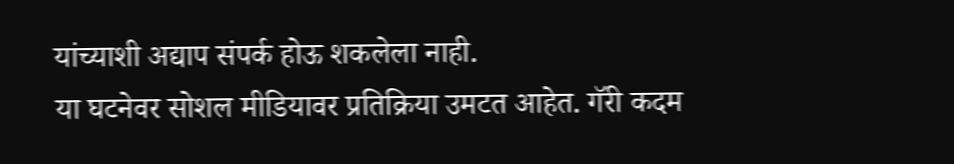यांच्याशी अद्याप संपर्क होऊ शकलेला नाही.
या घटनेवर सोशल मीडियावर प्रतिक्रिया उमटत आहेत. गॅरी कदम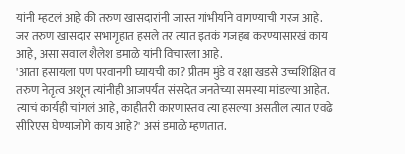यांनी म्हटलं आहे की तरुण खासदारांनी जास्त गांभीर्याने वागण्याची गरज आहे.
जर तरुण खासदार सभागृहात हसले तर त्यात इतकं गजहब करण्यासारखं काय आहे, असा सवाल शैलेश डमाळे यांनी विचारला आहे.
'आता हसायला पण परवानगी घ्यायची का? प्रीतम मुंडे व रक्षा खडसे उच्चशिक्षित व तरुण नेतृत्व अशून त्यांनीही आजपर्यंत संसदेत जनतेच्या समस्या मांडल्या आहेत. त्याचं कार्यही चांगलं आहे, काहीतरी कारणास्तव त्या हसल्या असतील त्यात एवढे सीरिएस घेण्याजोगे काय आहे?' असं डमाळे म्हणतात.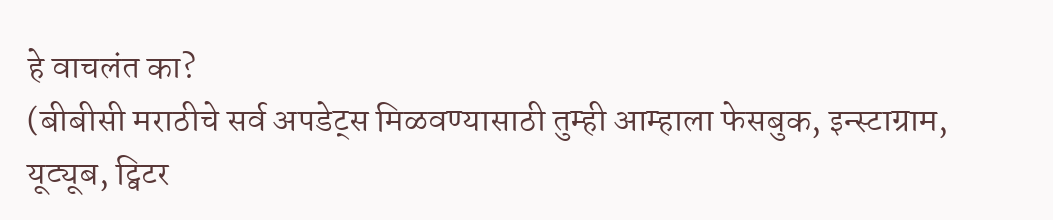हे वाचलंत का?
(बीबीसी मराठीचे सर्व अपडेट्स मिळवण्यासाठी तुम्ही आम्हाला फेसबुक, इन्स्टाग्राम, यूट्यूब, ट्विटर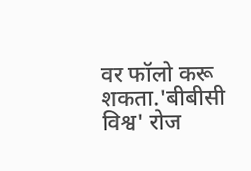वर फॉलो करू शकता.'बीबीसी विश्व' रोज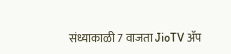संध्याकाळी 7 वाजता JioTV ॲप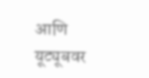आणि यूट्यूबवर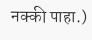नक्की पाहा.)